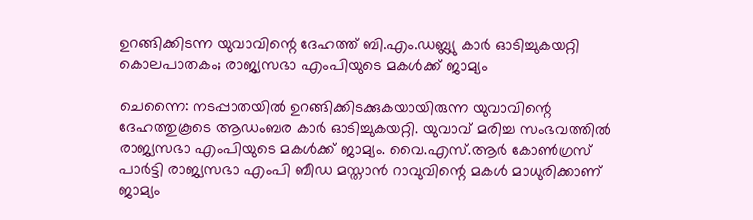ഉറങ്ങിക്കിടന്ന യുവാവിന്റെ ദേഹത്ത് ബി.എം.ഡബ്ല്യു കാര്‍ ഓടിച്ചുകയറ്റി കൊലപാതകം; രാജ്യസഭാ എംപിയുടെ മകള്‍ക്ക് ജാമ്യം

ചെന്നൈ: നടപ്പാതയില്‍ ഉറങ്ങിക്കിടക്കുകയായിരുന്ന യുവാവിന്റെ ദേഹത്തുകൂടെ ആഡംബര കാര്‍ ഓടിച്ചുകയറ്റി. യുവാവ് മരിച്ച സംഭവത്തില്‍ രാജ്യസഭാ എംപിയുടെ മകള്‍ക്ക് ജാമ്യം. വൈ.എസ്.ആര്‍ കോണ്‍ഗ്രസ് പാര്‍ട്ടി രാജ്യസഭാ എംപി ബീഡ മസ്താന്‍ റാവുവിന്റെ മകള്‍ മാധുരിക്കാണ് ജാമ്യം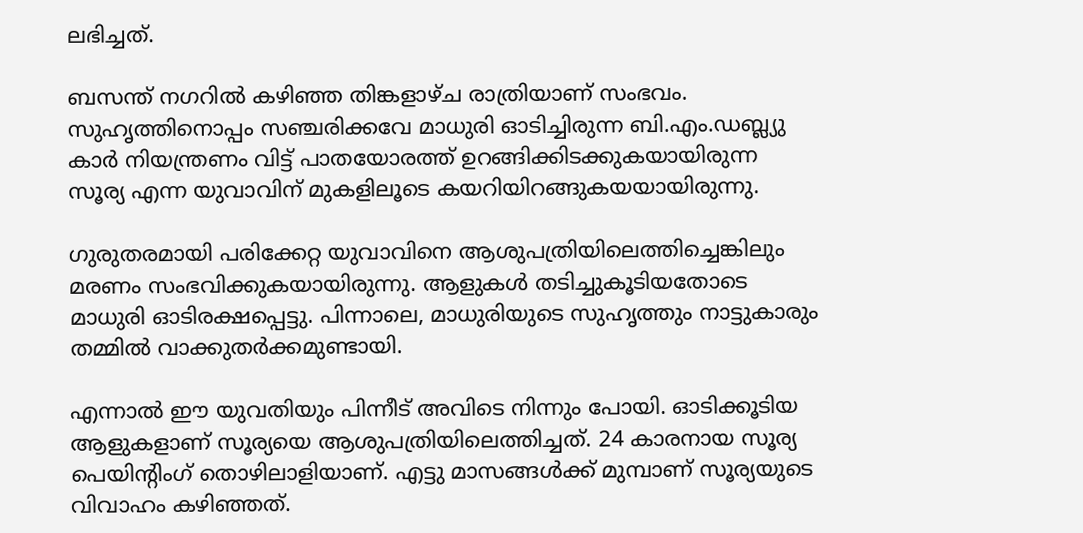ലഭിച്ചത്.

ബസന്ത് നഗറില്‍ കഴിഞ്ഞ തിങ്കളാഴ്ച രാത്രിയാണ് സംഭവം. സുഹൃത്തിനൊപ്പം സഞ്ചരിക്കവേ മാധുരി ഓടിച്ചിരുന്ന ബി.എം.ഡബ്ല്യു കാര്‍ നിയന്ത്രണം വിട്ട് പാതയോരത്ത് ഉറങ്ങിക്കിടക്കുകയായിരുന്ന സൂര്യ എന്ന യുവാവിന് മുകളിലൂടെ കയറിയിറങ്ങുകയയായിരുന്നു.

ഗുരുതരമായി പരിക്കേറ്റ യുവാവിനെ ആശുപത്രിയിലെത്തിച്ചെങ്കിലും മരണം സംഭവിക്കുകയായിരുന്നു. ആളുകള്‍ തടിച്ചുകൂടിയതോടെ മാധുരി ഓടിരക്ഷപ്പെട്ടു. പിന്നാലെ, മാധുരിയുടെ സുഹൃത്തും നാട്ടുകാരും തമ്മില്‍ വാക്കുതര്‍ക്കമുണ്ടായി.

എന്നാല്‍ ഈ യുവതിയും പിന്നീട് അവിടെ നിന്നും പോയി. ഓടിക്കൂടിയ ആളുകളാണ് സൂര്യയെ ആശുപത്രിയിലെത്തിച്ചത്. 24 കാരനായ സൂര്യ പെയിന്റിംഗ് തൊഴിലാളിയാണ്. എട്ടു മാസങ്ങള്‍ക്ക് മുമ്പാണ് സൂര്യയുടെ വിവാഹം കഴിഞ്ഞത്.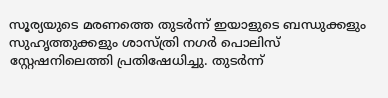സൂര്യയുടെ മരണത്തെ തുടര്‍ന്ന് ഇയാളുടെ ബന്ധുക്കളും സുഹൃത്തുക്കളും ശാസ്ത്രി നഗര്‍ പൊലിസ് സ്റ്റേഷനിലെത്തി പ്രതിഷേധിച്ചു. തുടര്‍ന്ന്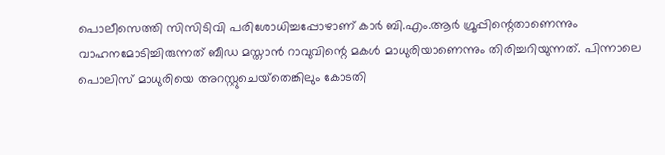പൊലീസെത്തി സിസിടിവി പരിശോധിച്ചപ്പോഴാണ് കാര്‍ ബി.എം.ആര്‍ ഗ്രൂപ്പിന്റെതാണെന്നും വാഹനമോടിച്ചിരുന്നത് ബീഡ മസ്താന്‍ റാവുവിന്റെ മകള്‍ മാധുരിയാണെന്നും തിരിച്ചറിയുന്നത്. പിന്നാലെ പൊലിസ് മാധുരിയെ അറസ്റ്റുചെയ്‌തെങ്കിലും കോടതി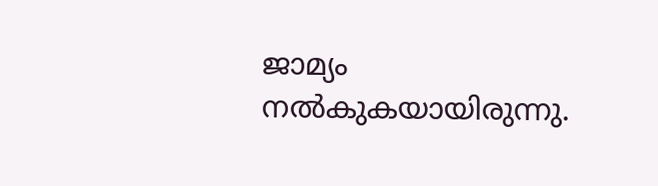ജാമ്യം നല്‍കുകയായിരുന്നു.